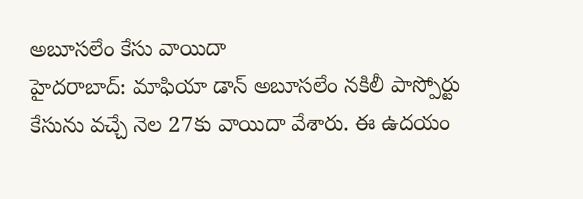అబూసలేం కేసు వాయిదా
హైదరాబాద్: మాఫియా డాన్ అబూసలేం నకిలీ పాస్పోర్టు కేసును వచ్చే నెల 27కు వాయిదా వేశారు. ఈ ఉదయం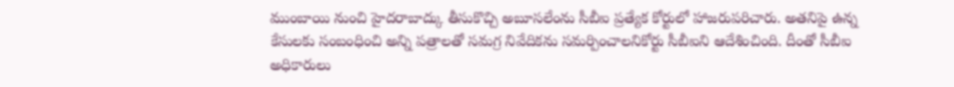ముంబాయి నుంచి హైదరాబాద్కు తీసుకొచ్చి అబూసలేంను సీబీఐ ప్రత్యేక కోర్టులో హాజరుపరిచారు. అతనిపై ఉన్న కేసులకు సంబంధించి అన్ని పత్రాలతో సమగ్ర నివేదికను సమర్పించాలనికోర్టు సీబీఐని ఆదేశించింది. దీంతో సీబీఐ అధికారులు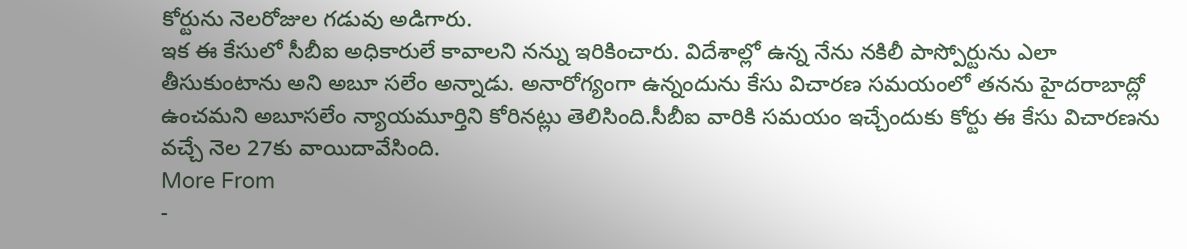కోర్టును నెలరోజుల గడువు అడిగారు.
ఇక ఈ కేసులో సీబీఐ అధికారులే కావాలని నన్ను ఇరికించారు. విదేశాల్లో ఉన్న నేను నకిలీ పాస్పోర్టును ఎలా తీసుకుంటాను అని అబూ సలేం అన్నాడు. అనారోగ్యంగా ఉన్నందును కేసు విచారణ సమయంలో తనను హైదరాబాద్లో ఉంచమని అబూసలేం న్యాయమూర్తిని కోరినట్లు తెలిసింది.సీబీఐ వారికి సమయం ఇచ్చేందుకు కోర్టు ఈ కేసు విచారణను వచ్చే నెల 27కు వాయిదావేసింది.
More From
-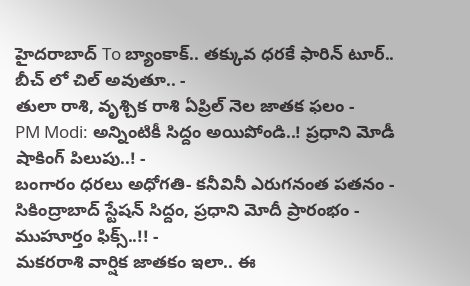హైదరాబాద్ To బ్యాంకాక్.. తక్కువ ధరకే ఫారిన్ టూర్.. బీచ్ లో చిల్ అవుతూ.. -
తులా రాశి, వృశ్చిక రాశి ఏప్రిల్ నెల జాతక ఫలం -
PM Modi: అన్నింటికీ సిద్దం అయిపోండి..! ప్రధాని మోడీ షాకింగ్ పిలుపు..! -
బంగారం ధరలు అధోగతి- కనీవినీ ఎరుగనంత పతనం -
సికింద్రాబాద్ స్టేషన్ సిద్దం, ప్రధాని మోదీ ప్రారంభం - ముహూర్తం ఫిక్స్..!! -
మకరరాశి వార్షిక జాతకం ఇలా.. ఈ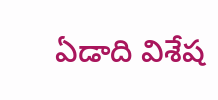ఏడాది విశేష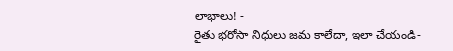లాభాలు! -
రైతు భరోసా నిధులు జమ కాలేదా, ఇలా చేయండి-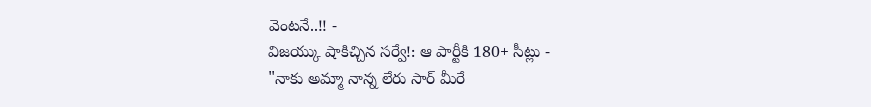వెంటనే..!! -
విజయ్కు షాకిచ్చిన సర్వే!: ఆ పార్టీకి 180+ సీట్లు -
"నాకు అమ్మా నాన్న లేరు సార్ మీరే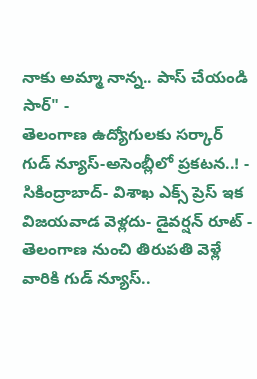నాకు అమ్మా నాన్న.. పాస్ చేయండి సార్" -
తెలంగాణ ఉద్యోగులకు సర్కార్ గుడ్ న్యూస్-అసెంబ్లీలో ప్రకటన..! -
సికింద్రాబాద్- విశాఖ ఎక్స్ ప్రెస్ ఇక విజయవాడ వెళ్లదు- డైవర్షన్ రూట్ -
తెలంగాణ నుంచి తిరుపతి వెళ్లే వారికి గుడ్ న్యూస్..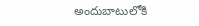అందుబాటులోకి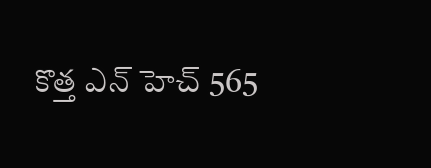కొత్త ఎన్ హెచ్ 565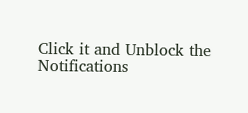Click it and Unblock the Notifications